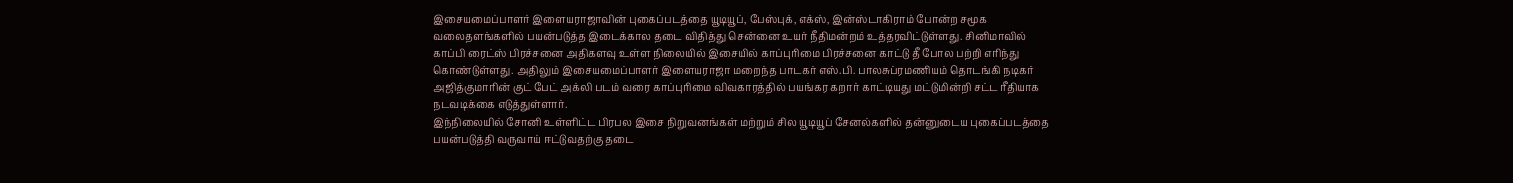இசையமைப்பாளர் இளையராஜாவின் புகைப்படத்தை யூடியூப், பேஸ்புக், எக்ஸ், இன்ஸ்டாகிராம் போன்ற சமூக வலைதளங்களில் பயன்படுத்த இடைக்கால தடை விதித்து சென்னை உயர் நீதிமன்றம் உத்தரவிட்டுள்ளது. சினிமாவில் காப்பி ரைட்ஸ் பிரச்சனை அதிகளவு உள்ள நிலையில் இசையில் காப்புரிமை பிரச்சனை காட்டு தீ போல பற்றி எரிந்து கொண்டுள்ளது. அதிலும் இசையமைப்பாளர் இளையராஜா மறைந்த பாடகர் எஸ்.பி. பாலசுப்ரமணியம் தொடங்கி நடிகர் அஜித்குமாரின் குட் பேட் அக்லி படம் வரை காப்புரிமை விவகாரத்தில் பயங்கர கறார் காட்டியது மட்டுமின்றி சட்ட ரீதியாக நடவடிக்கை எடுத்துள்ளார்.
இந்நிலையில் சோனி உள்ளிட்ட பிரபல இசை நிறுவனங்கள் மற்றும் சில யூடியூப் சேனல்களில் தன்னுடைய புகைப்படத்தை பயன்படுத்தி வருவாய் ஈட்டுவதற்கு தடை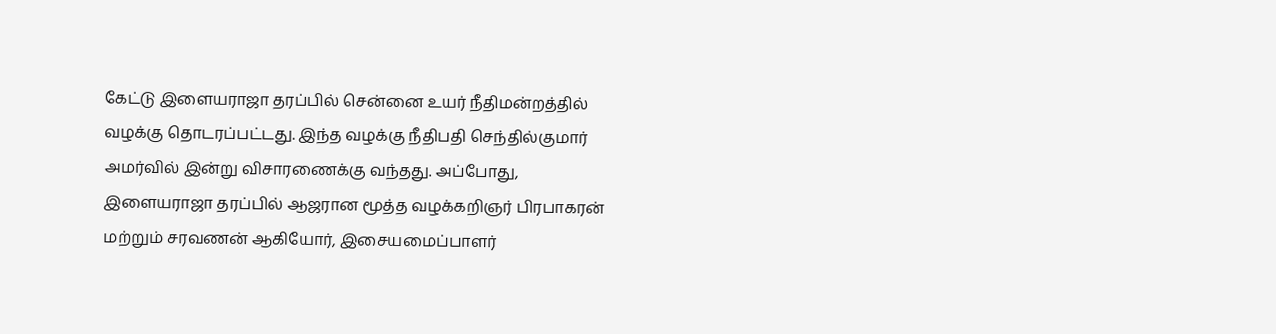கேட்டு இளையராஜா தரப்பில் சென்னை உயர் நீதிமன்றத்தில் வழக்கு தொடரப்பட்டது. இந்த வழக்கு நீதிபதி செந்தில்குமார் அமர்வில் இன்று விசாரணைக்கு வந்தது. அப்போது, இளையராஜா தரப்பில் ஆஜரான மூத்த வழக்கறிஞர் பிரபாகரன் மற்றும் சரவணன் ஆகியோர், இசையமைப்பாளர்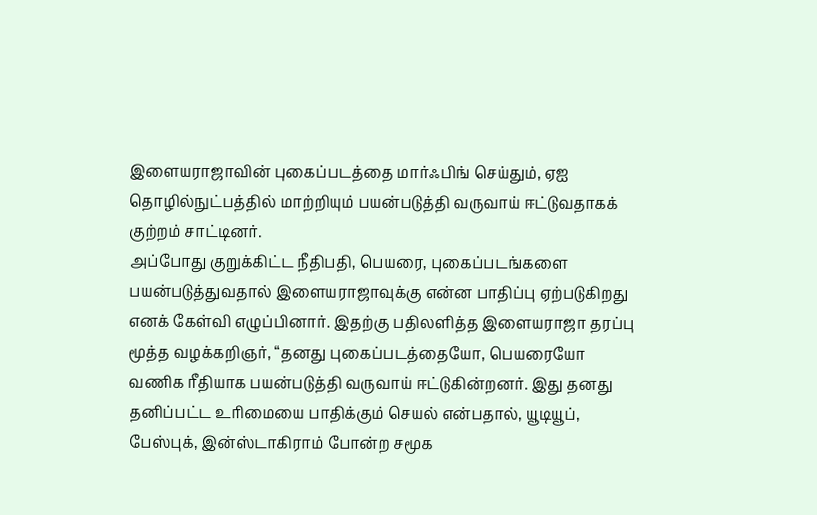இளையராஜாவின் புகைப்படத்தை மார்ஃபிங் செய்தும், ஏஐ தொழில்நுட்பத்தில் மாற்றியும் பயன்படுத்தி வருவாய் ஈட்டுவதாகக் குற்றம் சாட்டினர்.
அப்போது குறுக்கிட்ட நீதிபதி, பெயரை, புகைப்படங்களை பயன்படுத்துவதால் இளையராஜாவுக்கு என்ன பாதிப்பு ஏற்படுகிறது எனக் கேள்வி எழுப்பினார். இதற்கு பதிலளித்த இளையராஜா தரப்பு மூத்த வழக்கறிஞர், “தனது புகைப்படத்தையோ, பெயரையோ வணிக ரீதியாக பயன்படுத்தி வருவாய் ஈட்டுகின்றனர். இது தனது தனிப்பட்ட உரிமையை பாதிக்கும் செயல் என்பதால், யூடியூப், பேஸ்புக், இன்ஸ்டாகிராம் போன்ற சமூக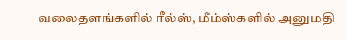வலைதளங்களில் ரீல்ஸ், மீம்ஸ்களில் அனுமதி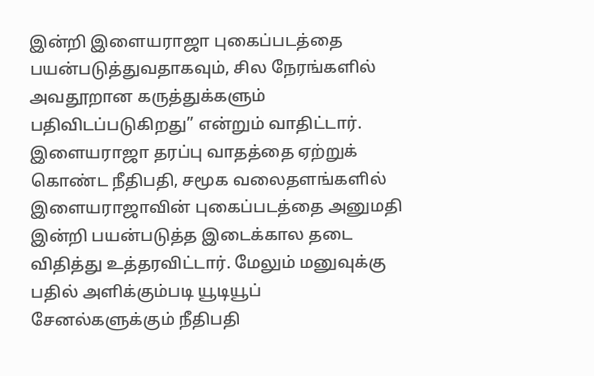இன்றி இளையராஜா புகைப்படத்தை பயன்படுத்துவதாகவும், சில நேரங்களில் அவதூறான கருத்துக்களும் பதிவிடப்படுகிறது” என்றும் வாதிட்டார்.
இளையராஜா தரப்பு வாதத்தை ஏற்றுக் கொண்ட நீதிபதி, சமூக வலைதளங்களில் இளையராஜாவின் புகைப்படத்தை அனுமதி இன்றி பயன்படுத்த இடைக்கால தடை விதித்து உத்தரவிட்டார். மேலும் மனுவுக்கு பதில் அளிக்கும்படி யூடியூப் சேனல்களுக்கும் நீதிபதி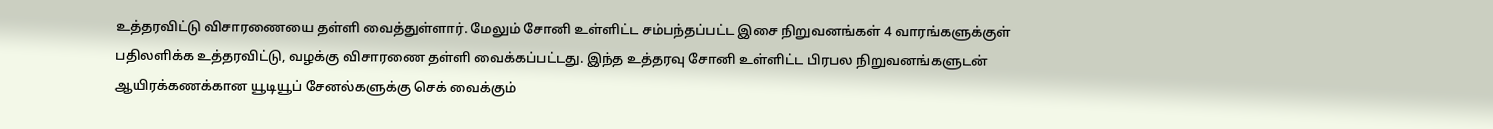உத்தரவிட்டு விசாரணையை தள்ளி வைத்துள்ளார். மேலும் சோனி உள்ளிட்ட சம்பந்தப்பட்ட இசை நிறுவனங்கள் 4 வாரங்களுக்குள் பதிலளிக்க உத்தரவிட்டு, வழக்கு விசாரணை தள்ளி வைக்கப்பட்டது. இந்த உத்தரவு சோனி உள்ளிட்ட பிரபல நிறுவனங்களுடன் ஆயிரக்கணக்கான யூடியூப் சேனல்களுக்கு செக் வைக்கும்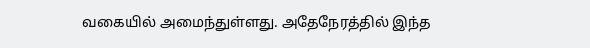வகையில் அமைந்துள்ளது. அதேநேரத்தில் இந்த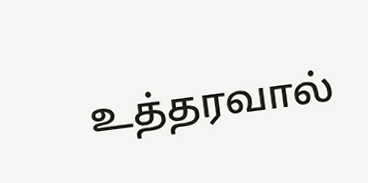உத்தரவால்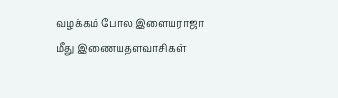வழக்கம் போல இளையராஜா மீது இணையதளவாசிகள்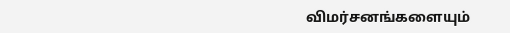விமர்சனங்களையும்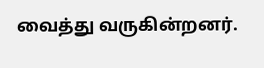வைத்து வருகின்றனர்.